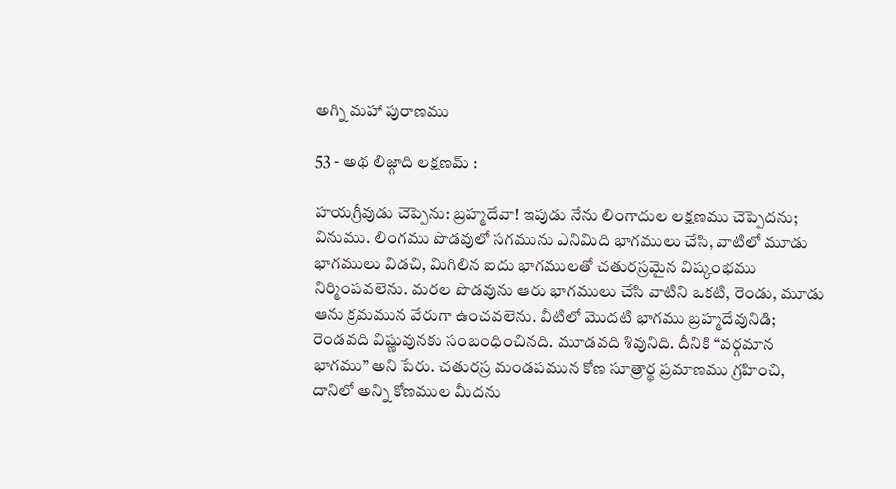అగ్ని మహా పురాణము

53 - అథ లిజ్గాది లక్షణమ్ :

హయగ్రీవుడు చెప్పెను: బ్రహ్మదేవా! ఇపుడు నేను లింగాదుల లక్షణము చెప్పెదను; వినుము. లింగము పొడవులో సగమును ఎనిమిది భాగములు చేసి, వాటిలో మూడు భాగములు విడచి, మిగిలిన ఐదు భాగములతో చతురస్రమైన విష్కంభము నిర్మింపవలెను. మరల పొడవును ఆరు భాగములు చేసి వాటిని ఒకటి, రెండు, మూడు ఆను క్రమమున వేరుగా ఉంచవలెను. వీటిలో మొదటి భాగము బ్రహ్మదేవునిడి; రెండవది విష్ణువునకు సంబంధించినది. మూడవది శివునిది. దీనికి “వర్గమాన భాగము” అని పేరు. చతురస్ర మండపమున కోణ సూత్రార్థ ప్రమాణము గ్రహించి, దానిలో అన్ని కోణముల మీదను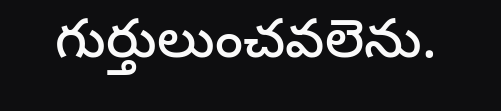గుర్తులుంచవలెను.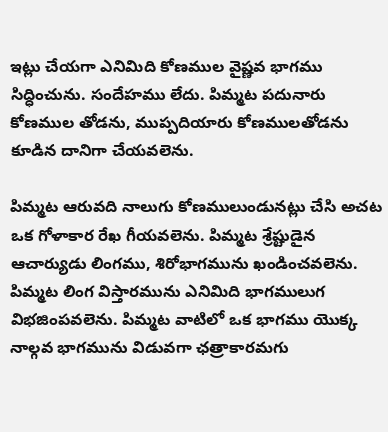ఇట్లు చేయగా ఎనిమిది కోణముల వైష్ణవ భాగము సిద్ధించును. సందేహము లేదు. పిమ్మట పదునారు కోణముల తోడను, ముప్పదియారు కోణములతోడను కూడిన దానిగా చేయవలెను.

పిమ్మట ఆరువది నాలుగు కోణములుండునట్లు చేసి అచట ఒక గోళాకార రేఖ గీయవలెను. పిమ్మట శ్రేష్టుడైన ఆచార్యుడు లింగము, శిరోభాగమును ఖండించవలెను. పిమ్మట లింగ విస్తారమును ఎనిమిది భాగములుగ విభజింపవలెను. పిమ్మట వాటిలో ఒక భాగము యొక్క నాల్గవ భాగమును విడువగా ఛత్రాకారమగు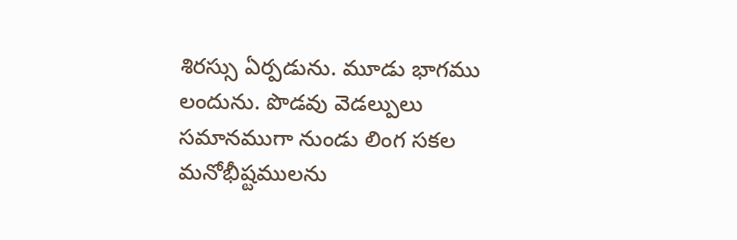శిరస్సు ఏర్పడును. మూడు భాగము లందును. పొడవు వెడల్పులు సమానముగా నుండు లింగ సకల మనోభీష్టములను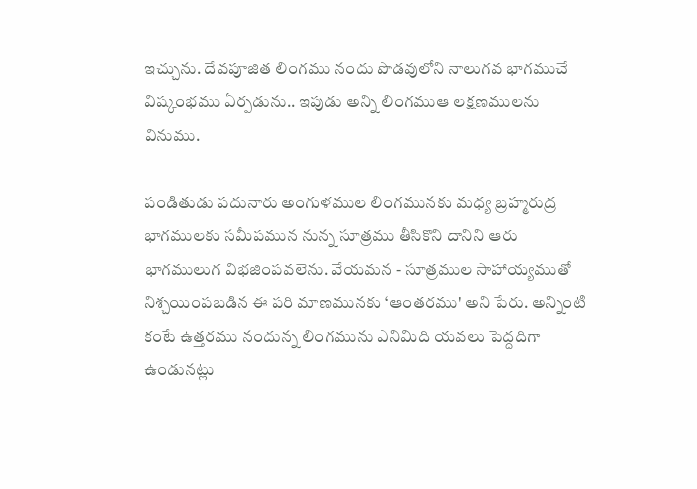ఇచ్చును. దేవపూజిత లింగము నందు పొడవులోని నాలుగవ భాగముచే విష్కంభము ఏర్పడును.. ఇపుడు అన్ని లింగముఆ లక్షణములను వినుము.

పండితుడు పదునారు అంగుళముల లింగమునకు మధ్య బ్రహ్మరుద్ర భాగములకు సమీపమున నున్న సూత్రము తీసికొని దానిని ఆరు భాగములుగ విభజింపవలెను. వేయమన - సూత్రముల సాహాయ్యముతో నిశ్చయింపబడిన ఈ పరి మాణమునకు ‘ఆంతరము' అని పేరు. అన్నింటి కంటే ఉత్తరము నందున్న లింగమును ఎనిమిది యవలు పెద్దదిగా ఉండునట్లు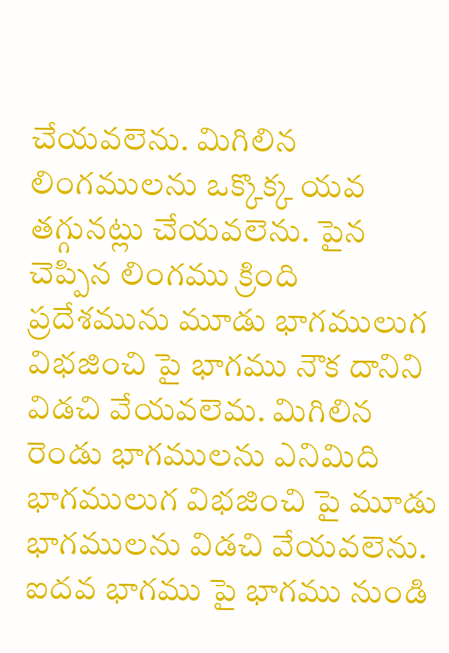చేయవలెను. మిగిలిన లింగములను ఒక్కొక్క యవ తగ్గునట్లు చేయవలెను. పైన చెప్పిన లింగము క్రింది ప్రదేశమును మూడు భాగములుగ విభజించి పై భాగము నౌక దానిని విడచి వేయవలెమ. మిగిలిన రెండు భాగములను ఎనిమిది భాగములుగ విభజించి పై మూడు భాగములను విడచి వేయవలెను. ఐదవ భాగము పై భాగము నుండి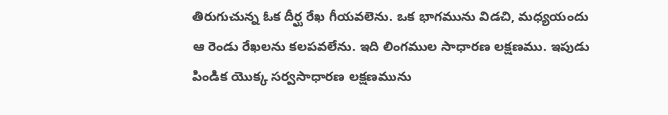తిరుగుచున్న ఓక దీర్ఘ రేఖ గీయవలెను. ఒక భాగమును విడచి, మధ్యయందు ఆ రెండు రేఖలను కలపవలేను. ఇది లింగముల సాధారణ లక్షణము. ఇపుడు పిండిక యొక్క సర్వసాధారణ లక్షణమును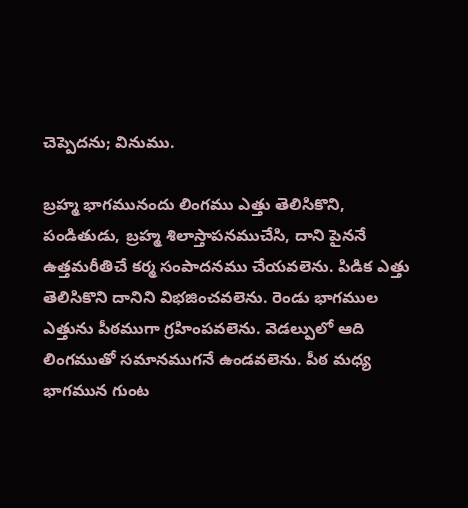చెప్పెదను; వినుము.

బ్రహ్మ భాగమునందు లింగము ఎత్తు తెలిసికొని, పండితుడు, బ్రహ్మ శిలాస్తాపనముచేసి, దాని పైననే ఉత్తమరీతిచే కర్మ సంపాదనము చేయవలెను. పిడిక ఎత్తు తెలిసికొని దానిని విభజించవలెను. రెండు భాగముల ఎత్తును పీఠముగా గ్రహింపవలెను. వెడల్పులో ఆది లింగముతో సమానముగనే ఉండవలెను. పీఠ మధ్య భాగమున గుంట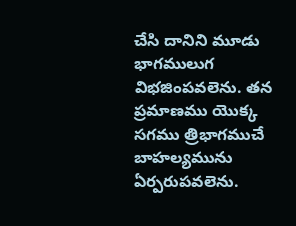చేసి దానిని మూడు భాగములుగ విభజింపవలెను. తన ప్రమాణము యొక్క సగము త్రిభాగముచే బాహల్యమును ఏర్పరుపవలెను.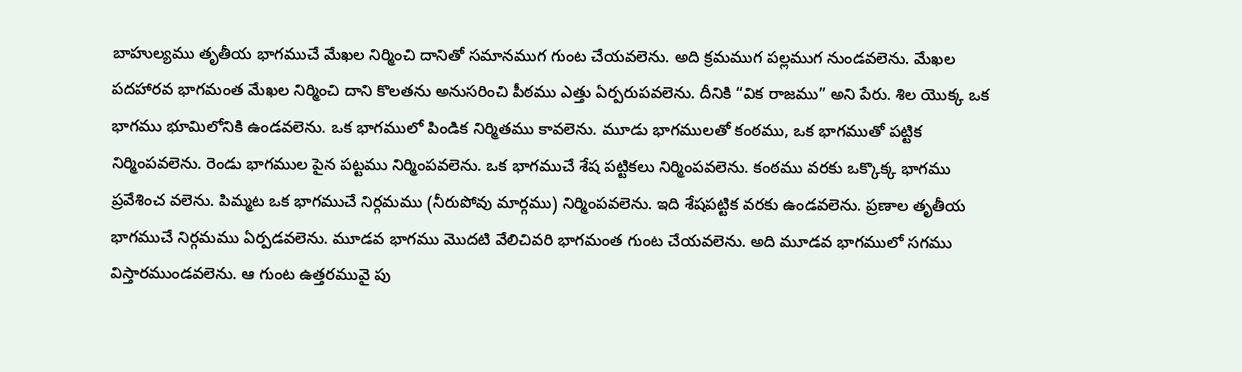బాహుల్యము తృతీయ భాగముచే మేఖల నిర్మించి దానితో సమానముగ గుంట చేయవలెను. అది క్రమముగ పల్లముగ నుండవలెను. మేఖల పదహారవ భాగమంత మేఖల నిర్మించి దాని కొలతను అనుసరించి పీఠము ఎత్తు ఏర్పరుపవలెను. దీనికి “విక రాజము” అని పేరు. శిల యొక్క ఒక భాగము భూమిలోనికి ఉండవలెను. ఒక భాగములో పిండిక నిర్మితము కావలెను. మూడు భాగములతో కంఠము, ఒక భాగముతో పట్టిక నిర్మింపవలెను. రెండు భాగముల పైన పట్టము నిర్మింపవలెను. ఒక భాగముచే శేష పట్టికలు నిర్మింపవలెను. కంఠము వరకు ఒక్కొక్క భాగము ప్రవేశించ వలెను. పిమ్మట ఒక భాగముచే నిర్గమము (నీరుపోవు మార్గము) నిర్మింపవలెను. ఇది శేషపట్టిక వరకు ఉండవలెను. ప్రణాల తృతీయ భాగముచే నిర్గమము ఏర్పడవలెను. మూడవ భాగము మొదటి వేలిచివరి భాగమంత గుంట చేయవలెను. అది మూడవ భాగములో సగము విస్తారముండవలెను. ఆ గుంట ఉత్తరమువై పు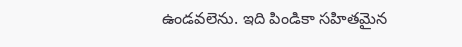ఉండవలెను. ఇది పిండికా సహితమైన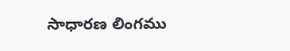సాధారణ లింగము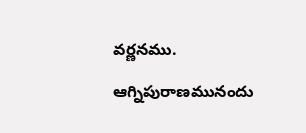వర్ణనము.

ఆగ్నిపురాణమునందు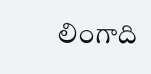లింగాది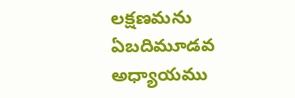లక్షణమను ఏబదిమూడవ అధ్యాయము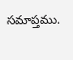సమాప్తము.